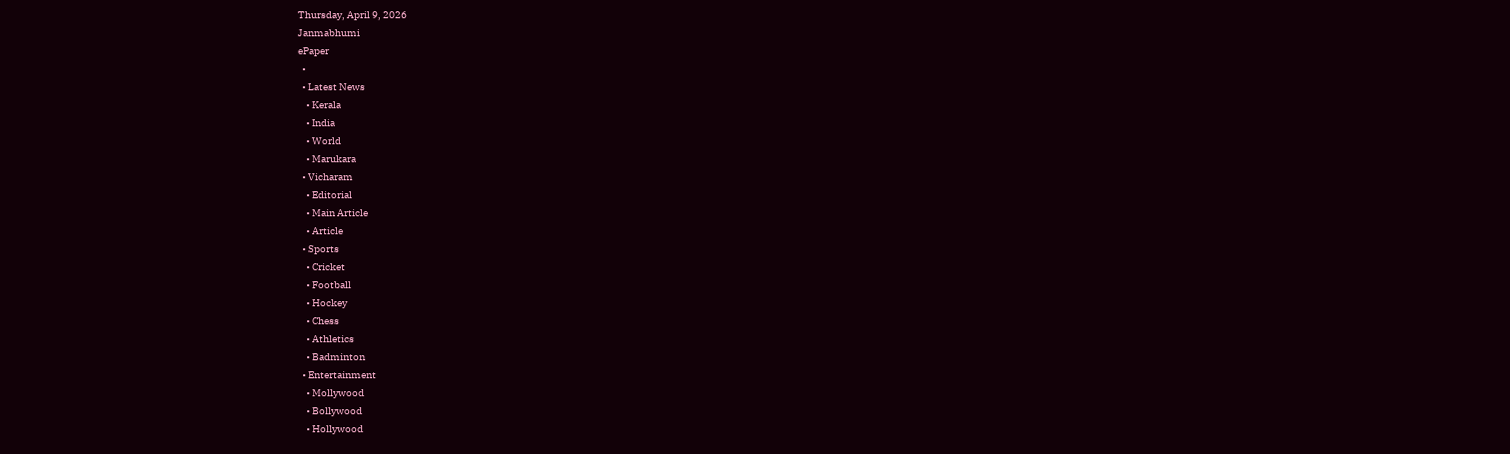Thursday, April 9, 2026
Janmabhumi
ePaper
  •
  • Latest News
    • Kerala
    • India
    • World
    • Marukara
  • Vicharam
    • Editorial
    • Main Article
    • Article
  • Sports
    • Cricket
    • Football
    • Hockey
    • Chess
    • Athletics
    • Badminton
  • Entertainment
    • Mollywood
    • Bollywood
    • Hollywood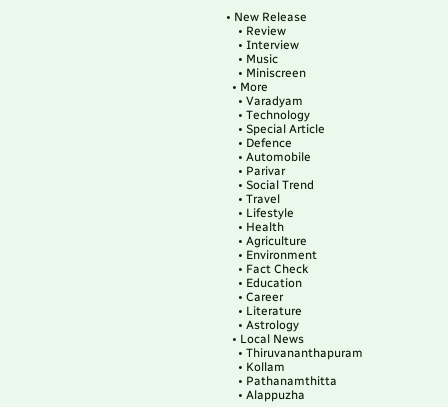• New Release
    • Review
    • Interview
    • Music
    • Miniscreen
  • More
    • Varadyam
    • Technology
    • Special Article
    • Defence
    • Automobile
    • Parivar
    • Social Trend
    • Travel
    • Lifestyle
    • Health
    • Agriculture
    • Environment
    • Fact Check
    • Education
    • Career
    • Literature
    • Astrology
  • Local News
    • Thiruvananthapuram
    • Kollam
    • Pathanamthitta
    • Alappuzha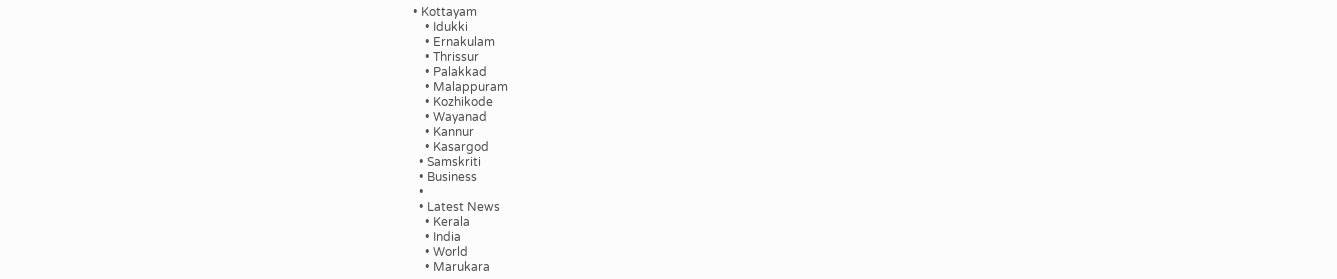• Kottayam
    • Idukki
    • Ernakulam
    • Thrissur
    • Palakkad
    • Malappuram
    • Kozhikode
    • Wayanad
    • Kannur
    • Kasargod
  • Samskriti
  • Business
  •
  • Latest News
    • Kerala
    • India
    • World
    • Marukara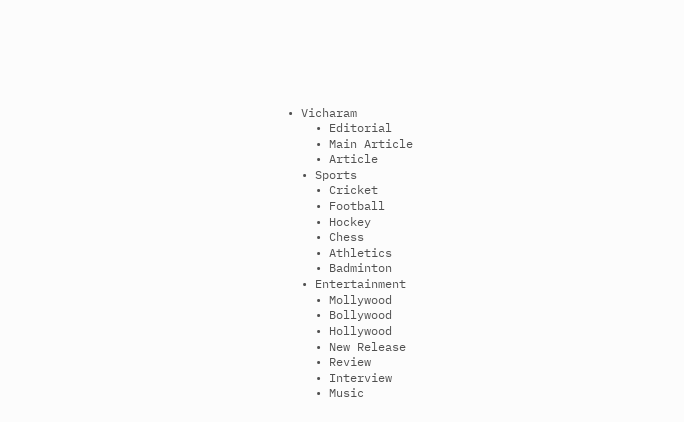• Vicharam
    • Editorial
    • Main Article
    • Article
  • Sports
    • Cricket
    • Football
    • Hockey
    • Chess
    • Athletics
    • Badminton
  • Entertainment
    • Mollywood
    • Bollywood
    • Hollywood
    • New Release
    • Review
    • Interview
    • Music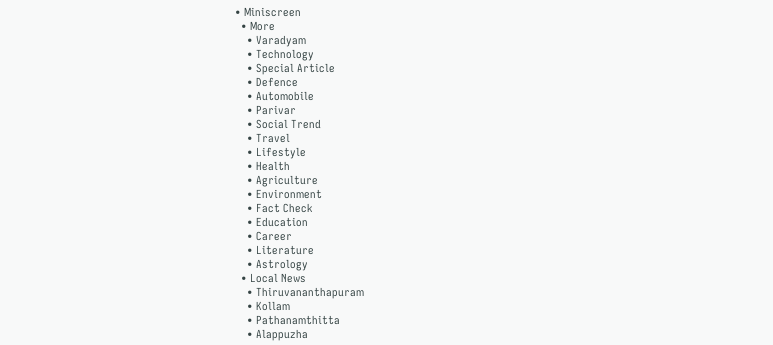• Miniscreen
  • More
    • Varadyam
    • Technology
    • Special Article
    • Defence
    • Automobile
    • Parivar
    • Social Trend
    • Travel
    • Lifestyle
    • Health
    • Agriculture
    • Environment
    • Fact Check
    • Education
    • Career
    • Literature
    • Astrology
  • Local News
    • Thiruvananthapuram
    • Kollam
    • Pathanamthitta
    • Alappuzha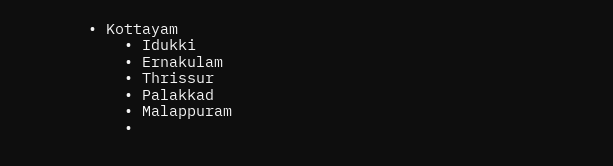• Kottayam
    • Idukki
    • Ernakulam
    • Thrissur
    • Palakkad
    • Malappuram
    •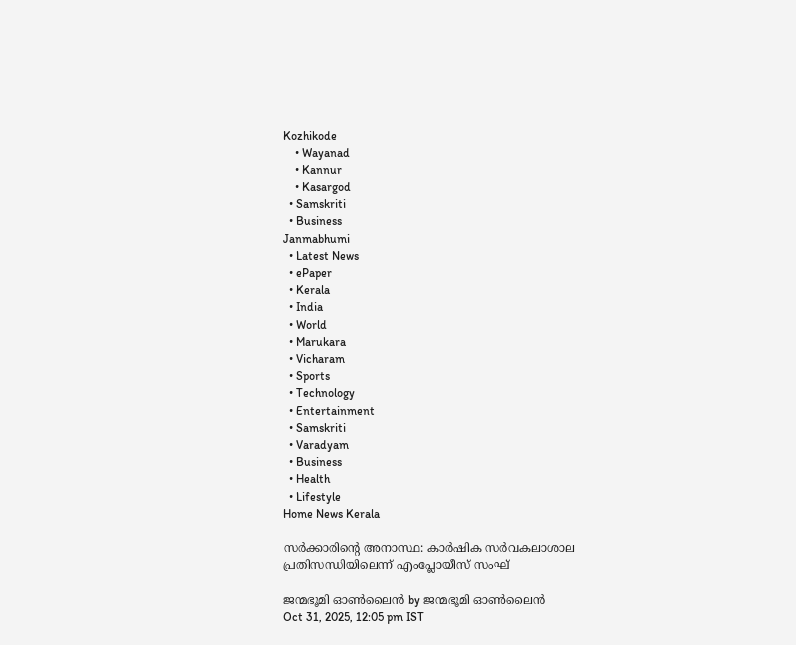Kozhikode
    • Wayanad
    • Kannur
    • Kasargod
  • Samskriti
  • Business
Janmabhumi
  • Latest News
  • ePaper
  • Kerala
  • India
  • World
  • Marukara
  • Vicharam
  • Sports
  • Technology
  • Entertainment
  • Samskriti
  • Varadyam
  • Business
  • Health
  • Lifestyle
Home News Kerala

സര്‍ക്കാരിന്റെ അനാസ്ഥ: കാര്‍ഷിക സര്‍വകലാശാല പ്രതിസന്ധിയിലെന്ന് എംപ്ലോയീസ് സംഘ്

ജന്മഭൂമി ഓണ്‍ലൈന്‍ by ജന്മഭൂമി ഓണ്‍ലൈന്‍
Oct 31, 2025, 12:05 pm IST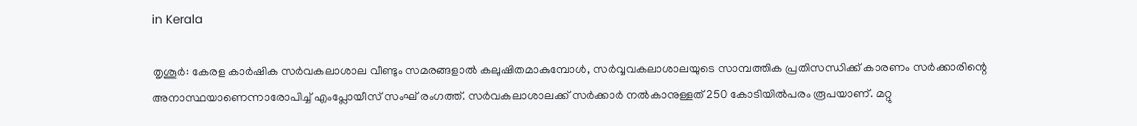in Kerala

തൃശൂര്‍: കേരള കാര്‍ഷിക സര്‍വകലാശാല വീണ്ടും സമരങ്ങളാല്‍ കലുഷിതമാകുമ്പോള്‍, സര്‍വ്വവകലാശാലയുടെ സാമ്പത്തിക പ്രതിസന്ധിക്ക് കാരണം സര്‍ക്കാരിന്റെ അനാസ്ഥയാണെന്നാരോപിച്ച് എംപ്ലോയീസ് സംഘ് രംഗത്ത്. സര്‍വകലാശാലക്ക് സര്‍ക്കാര്‍ നല്‍കാനുള്ളത് 250 കോടിയില്‍പരം രൂപയാണ്. മറ്റു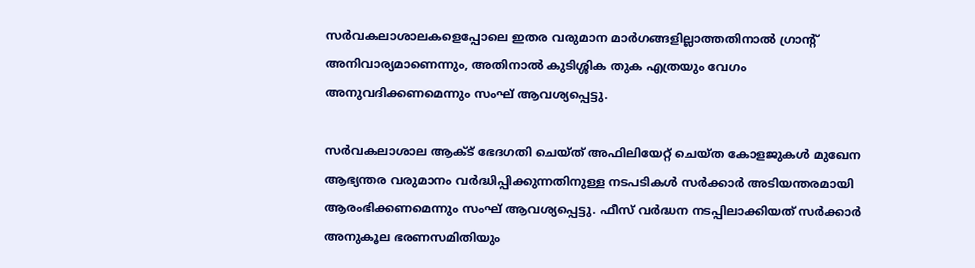സര്‍വകലാശാലകളെപ്പോലെ ഇതര വരുമാന മാര്‍ഗങ്ങളില്ലാത്തതിനാല്‍ ഗ്രാന്റ് അനിവാര്യമാണെന്നും, അതിനാല്‍ കുടിശ്ശിക തുക എത്രയും വേഗം അനുവദിക്കണമെന്നും സംഘ് ആവശ്യപ്പെട്ടു.

സര്‍വകലാശാല ആക്ട് ഭേദഗതി ചെയ്ത് അഫിലിയേറ്റ് ചെയ്ത കോളജുകള്‍ മുഖേന ആഭ്യന്തര വരുമാനം വര്‍ദ്ധിപ്പിക്കുന്നതിനുള്ള നടപടികള്‍ സര്‍ക്കാര്‍ അടിയന്തരമായി ആരംഭിക്കണമെന്നും സംഘ് ആവശ്യപ്പെട്ടു. ഫീസ് വര്‍ദ്ധന നടപ്പിലാക്കിയത് സര്‍ക്കാര്‍ അനുകൂല ഭരണസമിതിയും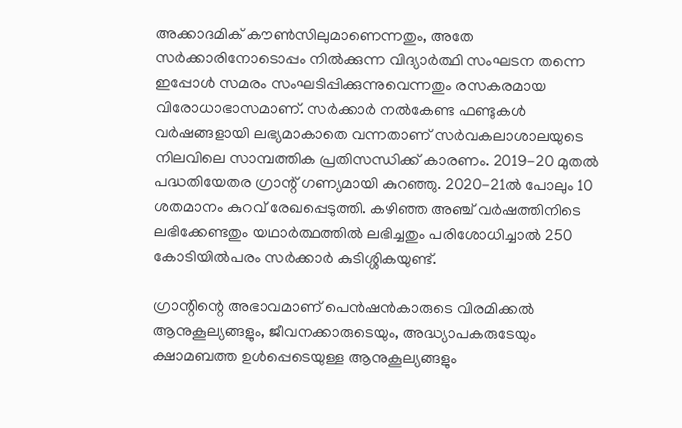അക്കാദമിക് കൗണ്‍സിലുമാണെന്നതും, അതേ സര്‍ക്കാരിനോടൊപ്പം നില്‍ക്കുന്ന വിദ്യാര്‍ത്ഥി സംഘടന തന്നെ ഇപ്പോള്‍ സമരം സംഘടിപ്പിക്കുന്നുവെന്നതും രസകരമായ വിരോധാഭാസമാണ്. സര്‍ക്കാര്‍ നല്‍കേണ്ട ഫണ്ടുകള്‍ വര്‍ഷങ്ങളായി ലഭ്യമാകാതെ വന്നതാണ് സര്‍വകലാശാലയുടെ നിലവിലെ സാമ്പത്തിക പ്രതിസന്ധിക്ക് കാരണം. 2019-20 മുതല്‍ പദ്ധതിയേതര ഗ്രാന്റ് ഗണ്യമായി കുറഞ്ഞു. 2020-21ല്‍ പോലും 10 ശതമാനം കുറവ് രേഖപ്പെടുത്തി. കഴിഞ്ഞ അഞ്ച് വര്‍ഷത്തിനിടെ ലഭിക്കേണ്ടതും യഥാര്‍ത്ഥത്തില്‍ ലഭിച്ചതും പരിശോധിച്ചാല്‍ 250 കോടിയില്‍പരം സര്‍ക്കാര്‍ കുടിശ്ശികയുണ്ട്.

ഗ്രാന്റിന്റെ അഭാവമാണ് പെന്‍ഷന്‍കാരുടെ വിരമിക്കല്‍ ആനുകൂല്യങ്ങളും, ജീവനക്കാരുടെയും, അദ്ധ്യാപകരുടേയും ക്ഷാമബത്ത ഉള്‍പ്പെടെയുള്ള ആനുകൂല്യങ്ങളും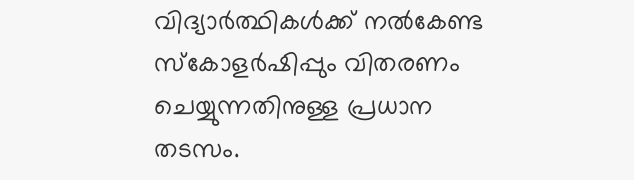വിദ്യാര്‍ത്ഥികള്‍ക്ക് നല്‍കേണ്ട സ്‌കോളര്‍ഷിപ്പും വിതരണം ചെയ്യുന്നതിനുള്ള പ്രധാന തടസം.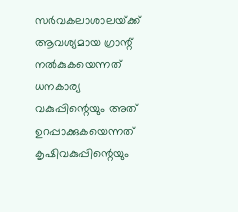സര്‍വകലാശാലയ്‌ക്ക് ആവശ്യമായ ഗ്രാന്റ് നല്‍കുകയെന്നത് ധനകാര്യ വകുപ്പിന്റെയും അത് ഉറപ്പാക്കുകയെന്നത് കൃഷിവകുപ്പിന്റെയും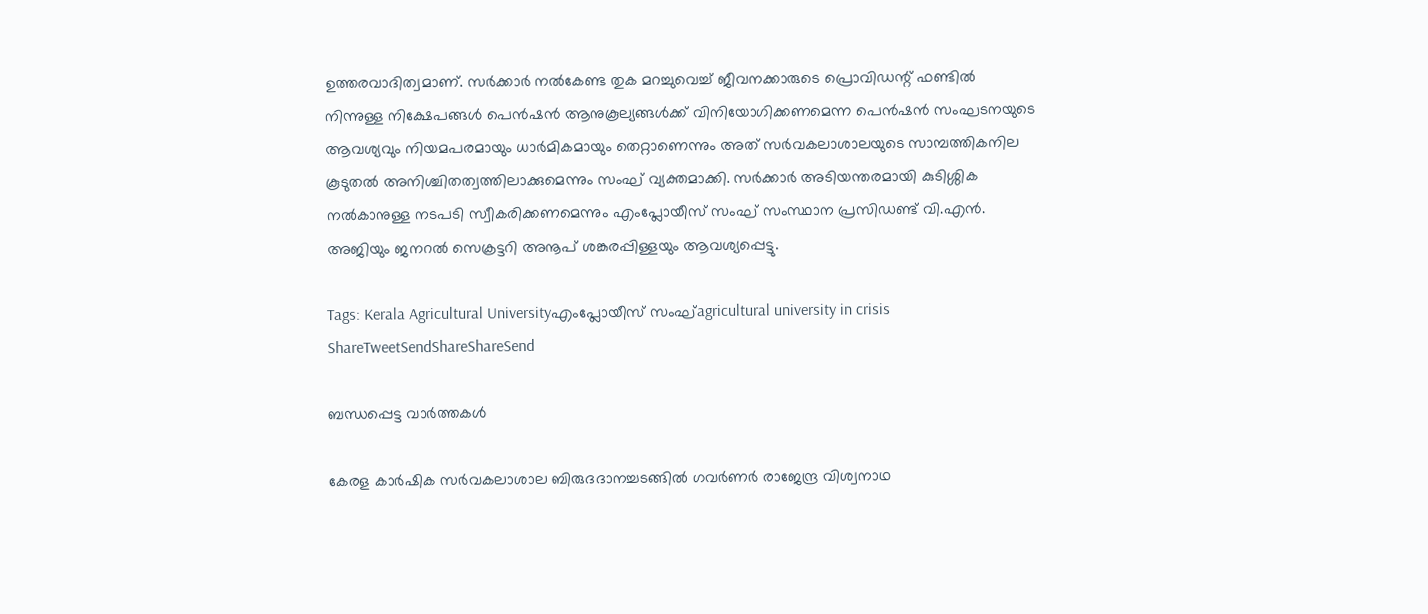ഉത്തരവാദിത്വമാണ്. സര്‍ക്കാര്‍ നല്‍കേണ്ട തുക മറച്ചുവെച്ച് ജീവനക്കാരുടെ പ്രൊവിഡന്റ് ഫണ്ടില്‍ നിന്നുള്ള നിക്ഷേപങ്ങള്‍ പെന്‍ഷന്‍ ആനുകൂല്യങ്ങള്‍ക്ക് വിനിയോഗിക്കണമെന്ന പെന്‍ഷന്‍ സംഘടനയുടെ ആവശ്യവും നിയമപരമായും ധാര്‍മികമായും തെറ്റാണെന്നും അത് സര്‍വകലാശാലയുടെ സാമ്പത്തികനില കൂടുതല്‍ അനിശ്ചിതത്വത്തിലാക്കുമെന്നും സംഘ് വ്യക്തമാക്കി. സര്‍ക്കാര്‍ അടിയന്തരമായി കുടിശ്ശിക നല്‍കാനുള്ള നടപടി സ്വീകരിക്കണമെന്നും എംപ്ലോയീസ് സംഘ് സംസ്ഥാന പ്രസിഡണ്ട് വി.എന്‍. അജിയും ജനറല്‍ സെക്രട്ടറി അനൂപ് ശങ്കരപ്പിള്ളയും ആവശ്യപ്പെട്ടു.

Tags: Kerala Agricultural Universityഎംപ്ലോയീസ് സംഘ്agricultural university in crisis
ShareTweetSendShareShareSend

ബന്ധപ്പെട്ട വാര്‍ത്തകള്‍

കേരള കാര്‍ഷിക സര്‍വകലാശാല ബിരുദദാനച്ചടങ്ങില്‍ ഗവര്‍ണര്‍ രാജേന്ദ്ര വിശ്വനാഥ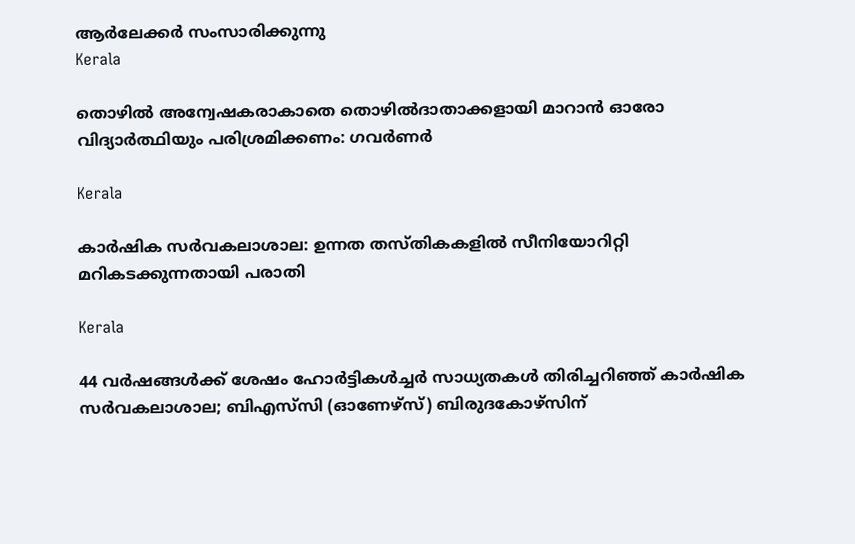ആര്‍ലേക്കര്‍ സംസാരിക്കുന്നു
Kerala

തൊഴില്‍ അന്വേഷകരാകാതെ തൊഴില്‍ദാതാക്കളായി മാറാന്‍ ഓരോ വിദ്യാര്‍ത്ഥിയും പരിശ്രമിക്കണം: ഗവര്‍ണര്‍

Kerala

കാര്‍ഷിക സര്‍വകലാശാല: ഉന്നത തസ്തികകളില്‍ സീനിയോറിറ്റി മറികടക്കുന്നതായി പരാതി

Kerala

44 വർഷങ്ങൾക്ക് ശേഷം ഹോർട്ടികൾച്ചർ സാധ്യതകൾ തിരിച്ചറിഞ്ഞ് കാർഷിക സർവകലാശാല; ബിഎസ്‌സി (ഓണേഴ്സ്) ബിരുദകോഴ്സിന്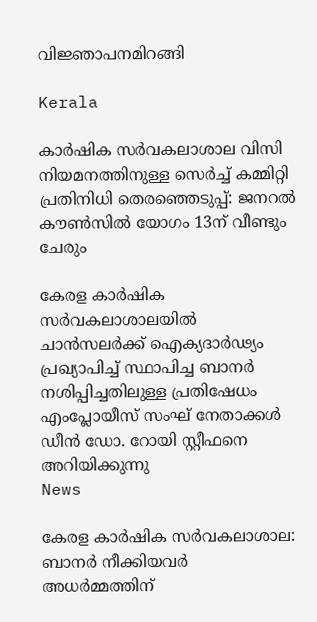വിജ്ഞാപനമിറങ്ങി

Kerala

കാര്‍ഷിക സര്‍വകലാശാല വിസി നിയമനത്തിനുള്ള സെര്‍ച്ച് കമ്മിറ്റി പ്രതിനിധി തെരഞ്ഞെടുപ്പ്: ജനറല്‍ കൗണ്‍സില്‍ യോഗം 13ന് വീണ്ടും ചേരും

കേരള കാര്‍ഷിക സര്‍വകലാശാലയില്‍ ചാന്‍സലര്‍ക്ക് ഐക്യദാര്‍ഢ്യം പ്രഖ്യാപിച്ച് സ്ഥാപിച്ച ബാനര്‍ നശിപ്പിച്ചതിലുള്ള പ്രതിഷേധം എംപ്ലോയീസ് സംഘ് നേതാക്കള്‍ ഡീന്‍ ഡോ. റോയി സ്റ്റീഫനെ അറിയിക്കുന്നു
News

കേരള കാര്‍ഷിക സര്‍വകലാശാല: ബാനര്‍ നീക്കിയവര്‍ അധര്‍മ്മത്തിന്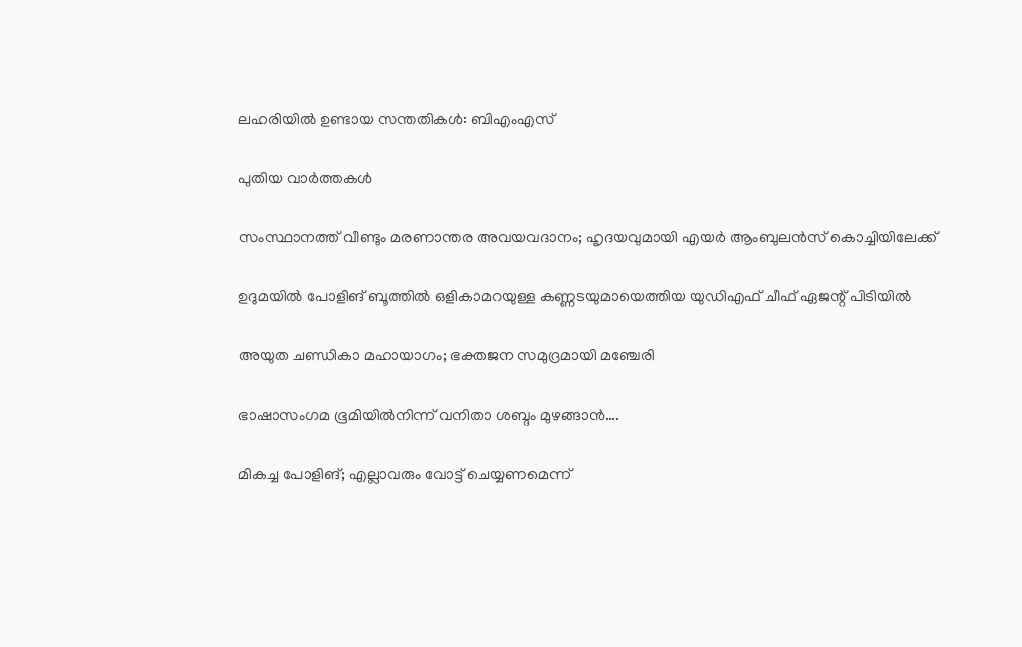ലഹരിയില്‍ ഉണ്ടായ സന്തതികള്‍: ബിഎംഎസ്

പുതിയ വാര്‍ത്തകള്‍

സംസ്ഥാനത്ത് വീണ്ടും മരണാന്തര അവയവദാനം; ഹൃദയവുമായി എയർ ആംബുലൻസ് കൊച്ചിയിലേക്ക്

ഉദുമയിൽ പോളിങ് ബൂത്തിൽ ഒളികാമറയുള്ള കണ്ണടയുമായെത്തിയ യുഡിഎഫ് ചീഫ് ഏജന്റ് പിടിയിൽ

അയുത ചണ്ഡികാ മഹായാഗം; ഭക്തജന സമുദ്രമായി മഞ്ചേരി

ഭാഷാസംഗമ ഭൂമിയില്‍നിന്ന് വനിതാ ശബ്ദം മുഴങ്ങാന്‍….

മികച്ച പോളിങ്; എല്ലാവരും വോട്ട് ചെയ്യണമെന്ന്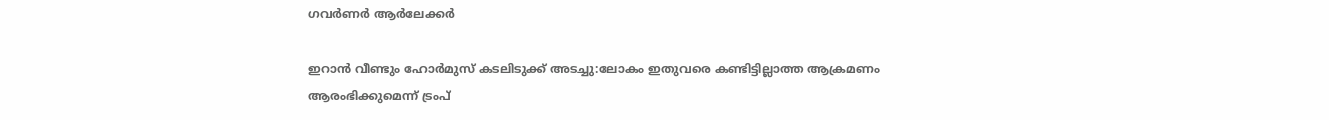ഗവര്‍ണര്‍ ആര്‍ലേക്കര്‍

ഇറാൻ വീണ്ടും ഹോർമുസ് കടലിടുക്ക് അടച്ചു:ലോകം ഇതുവരെ കണ്ടിട്ടില്ലാത്ത ആക്രമണം ആരംഭിക്കുമെന്ന് ട്രംപ്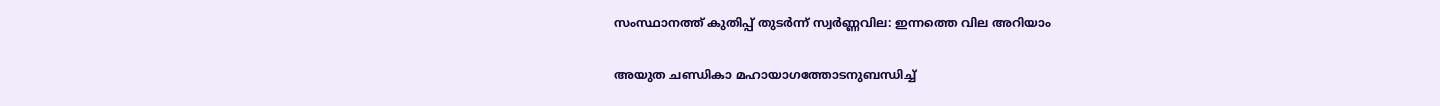സംസ്ഥാനത്ത് കുതിപ്പ് തുടർന്ന് സ്വർണ്ണവില: ഇന്നത്തെ വില അറിയാം

അയുത ചണ്ഡികാ മഹായാഗത്തോടനുബന്ധിച്ച്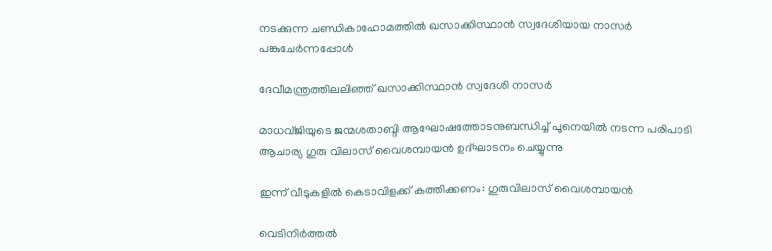നടക്കുന്ന ചണ്ഡികാഹോമത്തില്‍ ഖസാക്കിസ്ഥാന്‍ സ്വദേശിയായ നാസര്‍ പങ്കുചേര്‍ന്നപ്പോള്‍

ദേവീമന്ത്രത്തിലലിഞ്ഞ് ഖസാക്കിസ്ഥാന്‍ സ്വദേശി നാസര്‍

മാധവ്ജിയുടെ ജന്മശതാബ്ദി ആഘോഷത്തോടനുബന്ധിച്ച് പൂനെയില്‍ നടന്ന പരിപാടി ആചാര്യ ഗുരു വിലാസ് വൈശമ്പായന്‍ ഉദ്ഘാടനം ചെയ്യുന്നു

ഇന്ന് വീടുകളില്‍ കെടാവിളക്ക് കത്തിക്കണം: ഗുരുവിലാസ് വൈശമ്പായന്‍

വെടിനിര്‍ത്തല്‍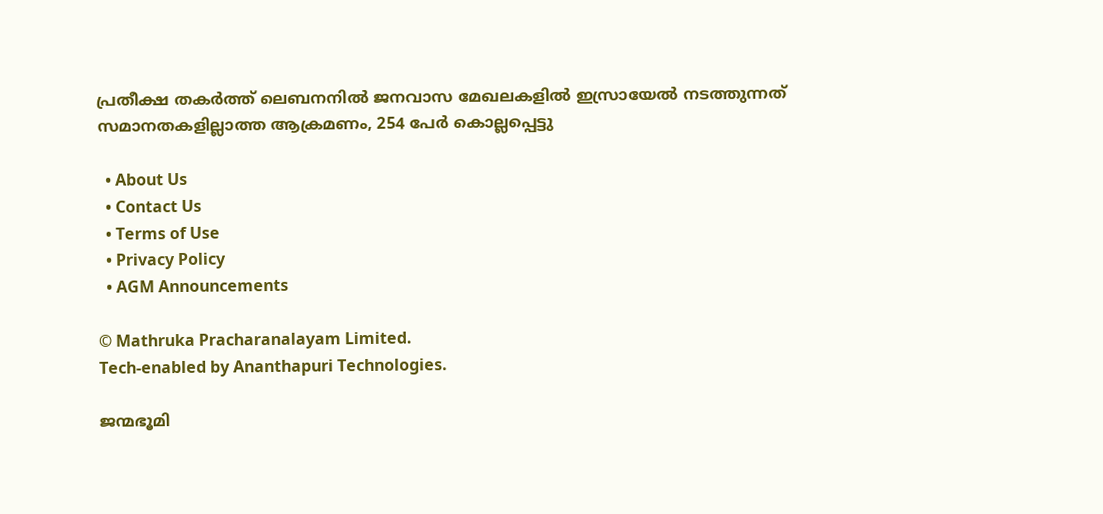പ്രതീക്ഷ തകര്‍ത്ത് ലെബനനില്‍ ജനവാസ മേഖലകളിൽ ഇസ്രായേൽ നടത്തുന്നത് സമാനതകളില്ലാത്ത ആക്രമണം, 254 പേർ കൊല്ലപ്പെട്ടു

  • About Us
  • Contact Us
  • Terms of Use
  • Privacy Policy
  • AGM Announcements

© Mathruka Pracharanalayam Limited.
Tech-enabled by Ananthapuri Technologies.

ജന്മഭൂമി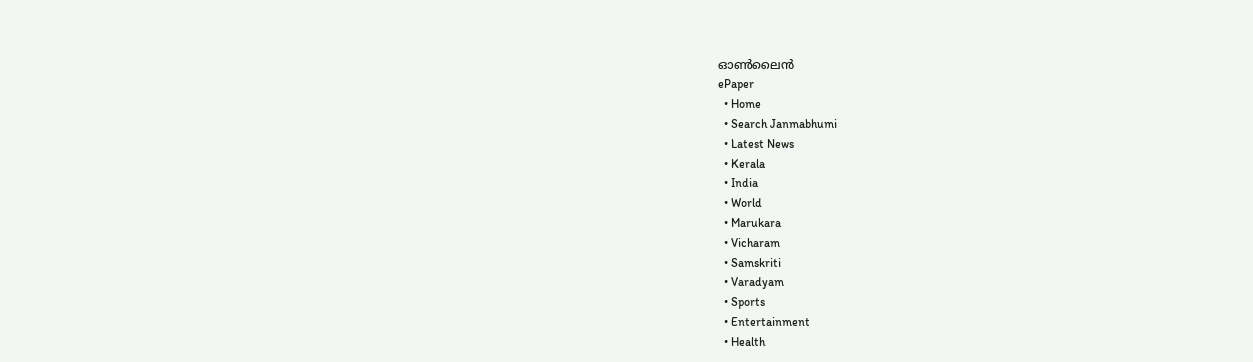ഓണ്‍ലൈന്‍
ePaper
  • Home
  • Search Janmabhumi
  • Latest News
  • Kerala
  • India
  • World
  • Marukara
  • Vicharam
  • Samskriti
  • Varadyam
  • Sports
  • Entertainment
  • Health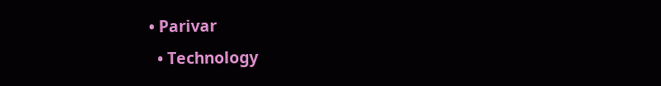• Parivar
  • Technology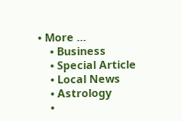• More …
    • Business
    • Special Article
    • Local News
    • Astrology
    •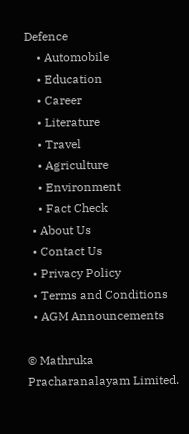Defence
    • Automobile
    • Education
    • Career
    • Literature
    • Travel
    • Agriculture
    • Environment
    • Fact Check
  • About Us
  • Contact Us
  • Privacy Policy
  • Terms and Conditions
  • AGM Announcements

© Mathruka Pracharanalayam Limited.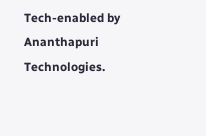Tech-enabled by Ananthapuri Technologies.